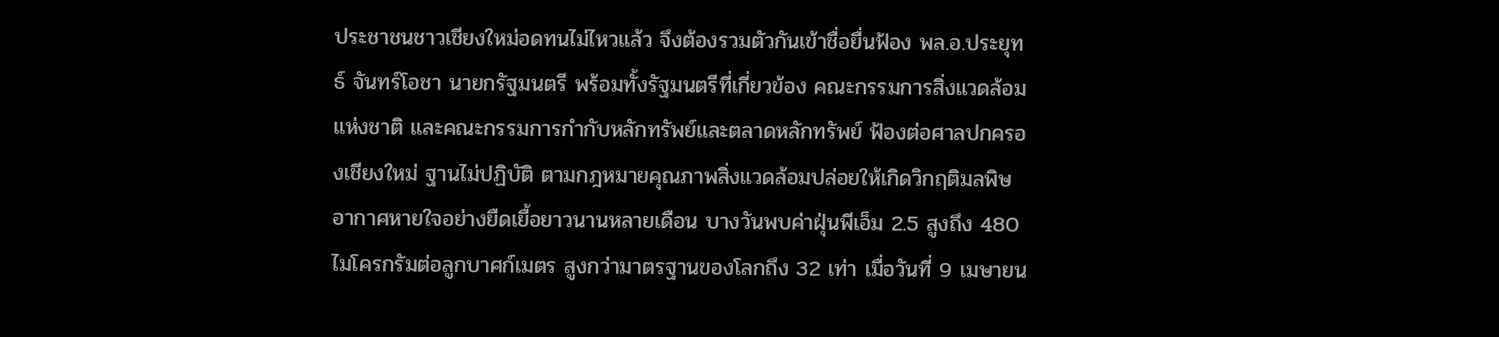ประชาชนชาวเชียงใหม่อดทนไม่ไหวแล้ว จึงต้องรวมตัวกันเข้าชื่อยื่นฟ้อง พล.อ.ประยุทธ์ จันทร์โอชา นายกรัฐมนตรี พร้อมทั้งรัฐมนตรีที่เกี่ยวข้อง คณะกรรมการสิ่งแวดล้อมแห่งชาติ และคณะกรรมการกำกับหลักทรัพย์และตลาดหลักทรัพย์ ฟ้องต่อศาลปกครองเชียงใหม่ ฐานไม่ปฏิบัติ ตามกฎหมายคุณภาพสิ่งแวดล้อมปล่อยให้เกิดวิกฤติมลพิษอากาศหายใจอย่างยืดเยื้อยาวนานหลายเดือน บางวันพบค่าฝุ่นพีเอ็ม 2.5 สูงถึง 480 ไมโครกรัมต่อลูกบาศก์เมตร สูงกว่ามาตรฐานของโลกถึง 32 เท่า เมื่อวันที่ 9 เมษายน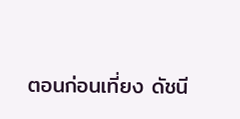ตอนก่อนเที่ยง ดัชนี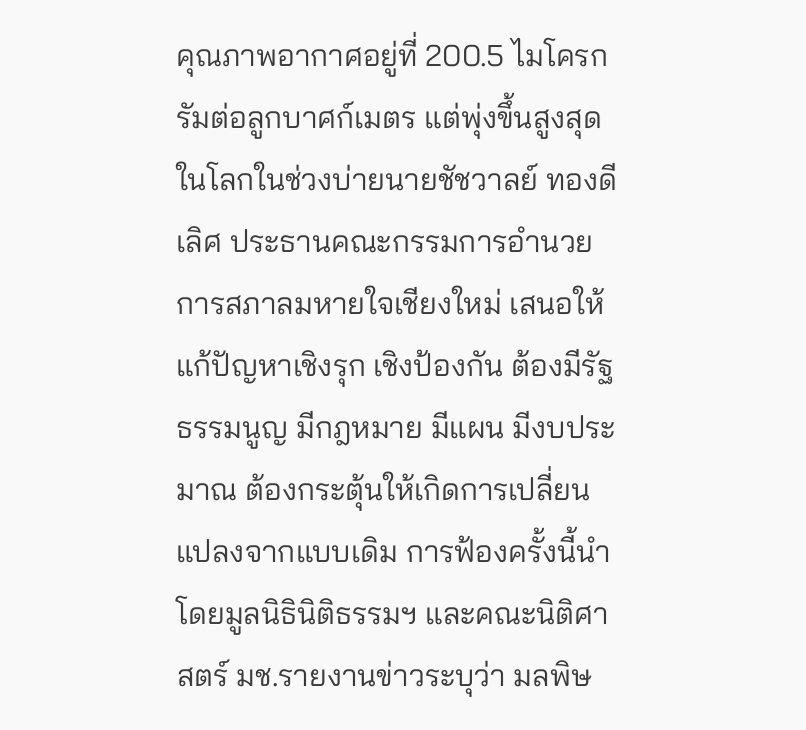คุณภาพอากาศอยู่ที่ 200.5 ไมโครกรัมต่อลูกบาศก์เมตร แต่พุ่งขึ้นสูงสุดในโลกในช่วงบ่ายนายชัชวาลย์ ทองดีเลิศ ประธานคณะกรรมการอำนวยการสภาลมหายใจเชียงใหม่ เสนอให้แก้ปัญหาเชิงรุก เชิงป้องกัน ต้องมีรัฐธรรมนูญ มีกฎหมาย มีแผน มีงบประมาณ ต้องกระตุ้นให้เกิดการเปลี่ยนแปลงจากแบบเดิม การฟ้องครั้งนี้นำโดยมูลนิธินิติธรรมฯ และคณะนิติศาสตร์ มช.รายงานข่าวระบุว่า มลพิษ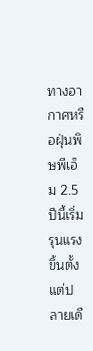ทางอากาศหรือฝุ่นพิษพีเอ็ม 2.5 ปีนี้เริ่มรุนแรงขึ้นตั้งแต่ปลายเดื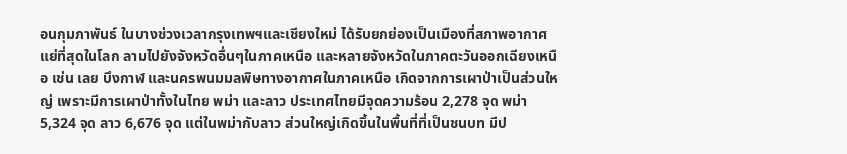อนกุมภาพันธ์ ในบางช่วงเวลากรุงเทพฯและเชียงใหม่ ได้รับยกย่องเป็นเมืองที่สภาพอากาศแย่ที่สุดในโลก ลามไปยังจังหวัดอื่นๆในภาคเหนือ และหลายจังหวัดในภาคตะวันออกเฉียงเหนือ เช่น เลย บึงกาฬ และนครพนมมลพิษทางอากาศในภาคเหนือ เกิดจากการเผาป่าเป็นส่วนใหญ่ เพราะมีการเผาป่าทั้งในไทย พม่า และลาว ประเทศไทยมีจุดความร้อน 2,278 จุด พม่า 5,324 จุด ลาว 6,676 จุด แต่ในพม่ากับลาว ส่วนใหญ่เกิดขึ้นในพื้นที่ที่เป็นชนบท มีป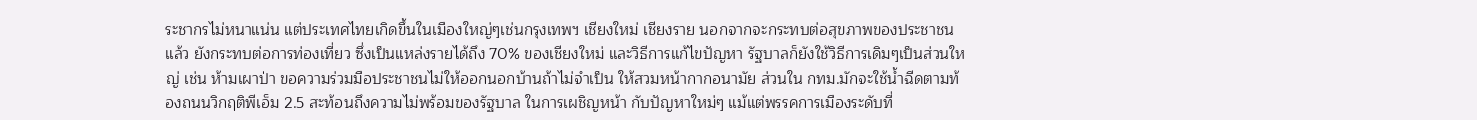ระชากรไม่หนาแน่น แต่ประเทศไทยเกิดขึ้นในเมืองใหญ่ๆเช่นกรุงเทพฯ เชียงใหม่ เชียงราย นอกจากจะกระทบต่อสุขภาพของประชาชน แล้ว ยังกระทบต่อการท่องเที่ยว ซึ่งเป็นแหล่งรายได้ถึง 70% ของเชียงใหม่ และวิธีการแก้ไขปัญหา รัฐบาลก็ยังใช้วิธีการเดิมๆเป็นส่วนใหญ่ เช่น ห้ามเผาป่า ขอความร่วมมือประชาชนไม่ให้ออกนอกบ้านถ้าไม่จำเป็น ให้สวมหน้ากากอนามัย ส่วนใน กทม.มักจะใช้น้ำฉีดตามท้องถนนวิกฤติพีเอ็ม 2.5 สะท้อนถึงความไม่พร้อมของรัฐบาล ในการเผชิญหน้า กับปัญหาใหม่ๆ แม้แต่พรรคการเมืองระดับที่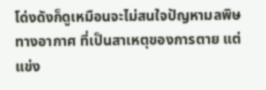โด่งดังก็ดูเหมือนจะไม่สนใจปัญหามลพิษทางอากาศ ที่เป็นสาเหตุของการตาย แต่แข่ง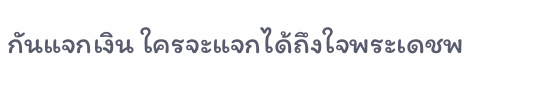กันแจกเงิน ใครจะแจกได้ถึงใจพระเดชพ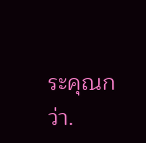ระคุณกว่า.